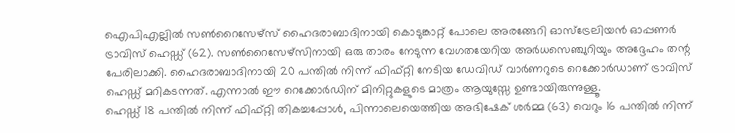ഐപിഎല്ലിൽ സൺറൈസേഴ്സ് ഹൈദരാബാദിനായി കൊടുങ്കാറ്റ് പോലെ അരങ്ങേറി ഓസ്ട്രേലിയൻ ഓപ്പണർ ട്രാവിസ് ഹെഡ്ഡ് (62). സൺറൈസേഴ്സിനായി ഒരു താരം നേടുന്ന വേഗതയേറിയ അർധസെഞ്ചുറിയും അദ്ദേഹം തന്റ പേരിലാക്കി. ഹൈദരാബാദിനായി 20 പന്തിൽ നിന്ന് ഫിഫ്റ്റി നേടിയ ഡേവിഡ് വാർണറുടെ റെക്കോർഡാണ് ട്രാവിസ് ഹെഡ്ഡ് മറികടന്നത്. എന്നാൽ ഈ റെക്കോർഡിന് മിനിറ്റുകളുടെ മാത്രം ആയുസ്സേ ഉണ്ടായിരുന്നുള്ളൂ.
ഹെഡ്ഡ് 18 പന്തിൽ നിന്ന് ഫിഫ്റ്റി തികച്ചപ്പോൾ, പിന്നാലെയെത്തിയ അഭിഷേക് ശർമ്മ (63) വെറും 16 പന്തിൽ നിന്ന്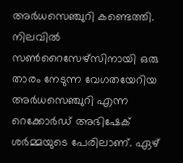അർധസെഞ്ചുറി കണ്ടെത്തി. നിലവിൽ സൺറൈസേഴ്സിനായി ഒരു താരം നേടുന്ന വേഗതയേറിയ അർധസെഞ്ചുറി എന്ന റെക്കോർഡ് അഭിഷേക് ശർമ്മയുടെ പേരിലാണ്. ഏഴ്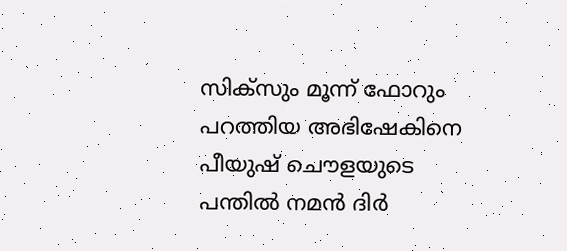സിക്സും മൂന്ന് ഫോറും പറത്തിയ അഭിഷേകിനെ പീയുഷ് ചൌളയുടെ പന്തിൽ നമൻ ദിർ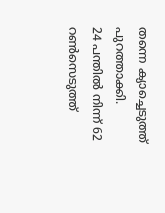തന്നെ ക്യാച്ചെടുത്ത് പുറത്താക്കി.
24 പന്തിൽ നിന്ന് 62 റൺസെടുത്ത്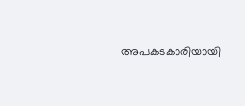അപകടകാരിയായി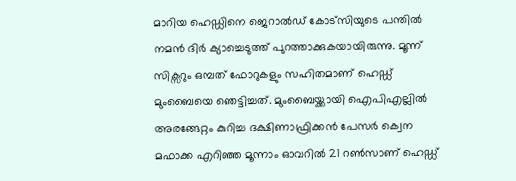മാറിയ ഹെഡ്ഡിനെ ജെറാൽഡ് കോട്സിയുടെ പന്തിൽ നമൻ ദിർ ക്യാച്ചെടുത്ത് പുറത്താക്കുകയായിരുന്നു. മൂന്ന് സിക്സറും ഒമ്പത് ഫോറുകളും സഹിതമാണ് ഹെഡ്ഡ് മുംബൈയെ ഞെട്ടിച്ചത്. മുംബൈയ്ക്കായി ഐപിഎല്ലിൽ അരങ്ങേറ്റം കുറിച്ച ദക്ഷിണാഫ്രിക്കൻ പേസർ ക്വെന മഫാക്ക എറിഞ്ഞ മൂന്നാം ഓവറിൽ 21 റൺസാണ് ഹെഡ്ഡ്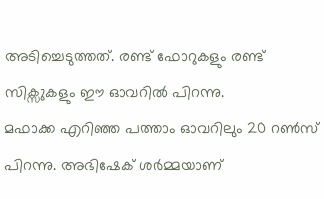അടിച്ചെടുത്തത്. രണ്ട് ഫോറുകളും രണ്ട് സിക്സുകളും ഈ ഓവറിൽ പിറന്നു.
മഫാക്ക എറിഞ്ഞ പത്താം ഓവറിലും 20 റൺസ് പിറന്നു. അഭിഷേക് ശർമ്മയാണ്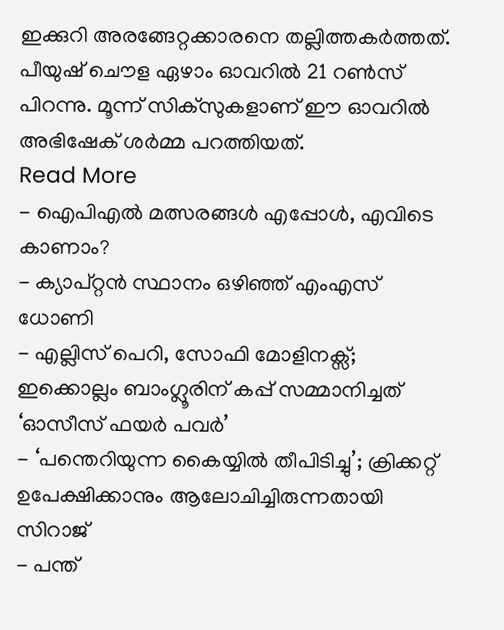ഇക്കുറി അരങ്ങേറ്റക്കാരനെ തല്ലിത്തകർത്തത്. പീയുഷ് ചൌള ഏഴാം ഓവറിൽ 21 റൺസ് പിറന്നു. മൂന്ന് സിക്സുകളാണ് ഈ ഓവറിൽ അഭിഷേക് ശർമ്മ പറത്തിയത്.
Read More
- ഐപിഎൽ മത്സരങ്ങൾ എപ്പോൾ, എവിടെ കാണാം?
- ക്യാപ്റ്റൻ സ്ഥാനം ഒഴിഞ്ഞ് എംഎസ് ധോണി
- എല്ലിസ് പെറി, സോഫി മോളിനക്സ്; ഇക്കൊല്ലം ബാംഗ്ലൂരിന് കപ്പ് സമ്മാനിച്ചത് ‘ഓസീസ് ഫയർ പവർ’
- ‘പന്തെറിയുന്ന കൈയ്യിൽ തീപിടിച്ചു’; ക്രിക്കറ്റ് ഉപേക്ഷിക്കാനും ആലോചിച്ചിരുന്നതായി സിറാജ്
- പന്ത്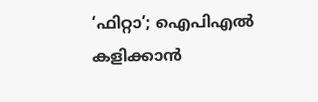‘ഫിറ്റാ’; ഐപിഎൽ കളിക്കാൻ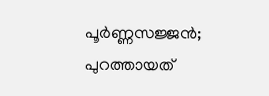പൂർണ്ണസജ്ജൻ; പുറത്തായത്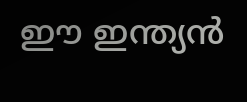ഈ ഇന്ത്യൻ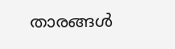താരങ്ങൾ